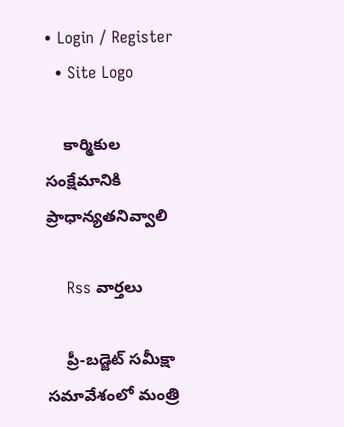• Login / Register
  • Site Logo

    కార్మికుల సంక్షేమానికి ప్రాధాన్యతనివ్వాలి

    Rss వార్తలు

    ప్రీ-బడ్జెట్‌ సమీక్షా సమావేశంలో మంత్రి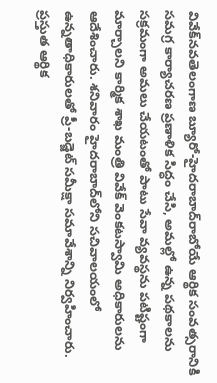వివేక్‌నవతెలంగాణ బ్యూరో-హైదరాబాద్‌రాబోయే ఆర్థిక సంవత్సరానికి సమగ్ర కార్యాచరణ ప్రణాళిక సిద్ధం చేసి, అమల్లో ఉన్న పథకాలను సక్రమంగా అమలు చేయటంతో పాటు సేవా వ్యవస్థను పటిష్టంగా మార్చాలని కార్మిక శాఖ మంత్రి వివేక్‌ వెంకటస్వామి అధికారులను ఆదేశించారు. శనివారం హైదరాబాద్‌లోని సచివాలయంలో ఉన్నతాధికారులతో ప్రీ-బడ్జెట్‌ సమీక్షా సమావేశాన్ని నిర్వహించారు. ప్రస్తుత ఆర్థిక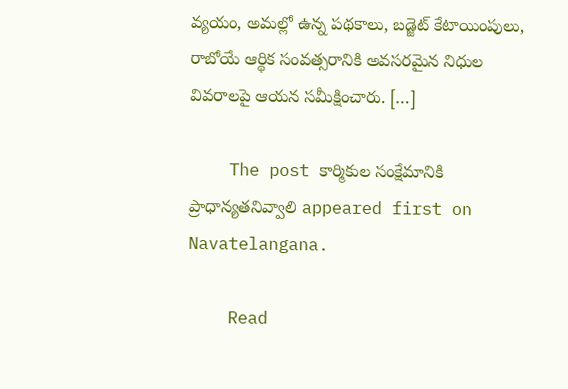వ్యయం, అమల్లో ఉన్న పథకాలు, బడ్జెట్‌ కేటాయింపులు, రాబోయే ఆర్థిక సంవత్సరానికి అవసరమైన నిధుల వివరాలపై ఆయన సమీక్షించారు. […]

    The post కార్మికుల సంక్షేమానికి ప్రాధాన్యతనివ్వాలి appeared first on Navatelangana.

    Read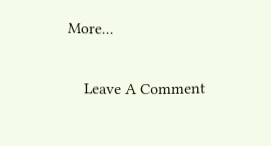More...

    Leave A Comment